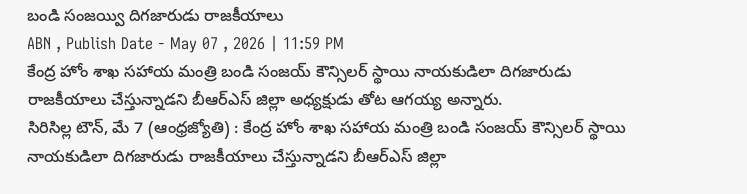బండి సంజయ్వి దిగజారుడు రాజకీయాలు
ABN , Publish Date - May 07 , 2026 | 11:59 PM
కేంద్ర హోం శాఖ సహాయ మంత్రి బండి సంజయ్ కౌన్సిలర్ స్థాయి నాయకుడిలా దిగజారుడు రాజకీయాలు చేస్తున్నాడని బీఆర్ఎస్ జిల్లా అధ్యక్షుడు తోట ఆగయ్య అన్నారు.
సిరిసిల్ల టౌన్, మే 7 (ఆంధ్రజ్యోతి) : కేంద్ర హోం శాఖ సహాయ మంత్రి బండి సంజయ్ కౌన్సిలర్ స్థాయి నాయకుడిలా దిగజారుడు రాజకీయాలు చేస్తున్నాడని బీఆర్ఎస్ జిల్లా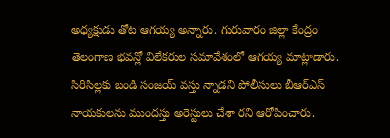అధ్యక్షుడు తోట ఆగయ్య అన్నారు. గురువారం జిల్లా కేంద్రం తెలంగాణ భవన్లో విలేకరుల సమావేశంలో ఆగయ్య మాట్లాడారు. సిరిసిల్లకు బండి సంజయ్ వస్తు న్నాడని పోలీసులు బీఆర్ఎస్ నాయకులను ముందస్తు అరెస్టులు చేశా రని ఆరోపించారు.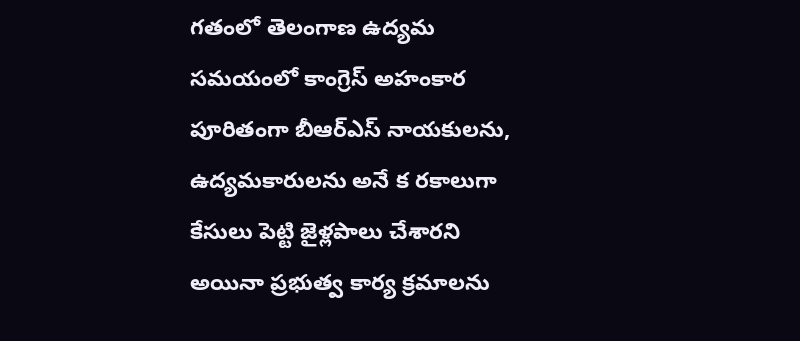గతంలో తెలంగాణ ఉద్యమ సమయంలో కాంగ్రెస్ అహంకార పూరితంగా బీఆర్ఎస్ నాయకులను, ఉద్యమకారులను అనే క రకాలుగా కేసులు పెట్టి జైళ్లపాలు చేశారని అయినా ప్రభుత్వ కార్య క్రమాలను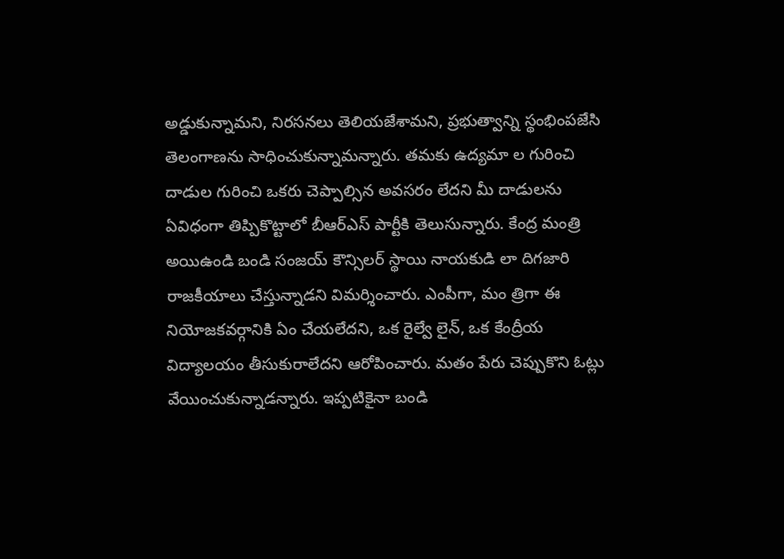అడ్డుకున్నామని, నిరసనలు తెలియజేశామని, ప్రభుత్వాన్ని స్థంభింపజేసి తెలంగాణను సాధించుకున్నామన్నారు. తమకు ఉద్యమా ల గురించి దాడుల గురించి ఒకరు చెప్పాల్సిన అవసరం లేదని మీ దాడులను ఏవిధంగా తిప్పికొట్టాలో బీఆర్ఎస్ పార్టీకి తెలుసున్నారు. కేంద్ర మంత్రి అయిఉండి బండి సంజయ్ కౌన్సిలర్ స్థాయి నాయకుడి లా దిగజారి రాజకీయాలు చేస్తున్నాడని విమర్శించారు. ఎంపీగా, మం త్రిగా ఈ నియోజకవర్గానికి ఏం చేయలేదని, ఒక రైల్వే లైన్, ఒక కేంద్రీయ విద్యాలయం తీసుకురాలేదని ఆరోపించారు. మతం పేరు చెప్పుకొని ఓట్లు వేయించుకున్నాడన్నారు. ఇప్పటికైనా బండి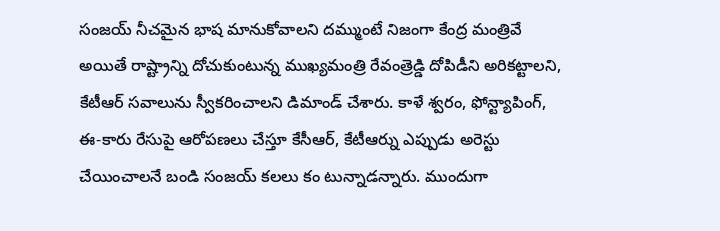సంజయ్ నీచమైన భాష మానుకోవాలని దమ్ముంటే నిజంగా కేంద్ర మంత్రివే అయితే రాష్ట్రాన్ని దోచుకుంటున్న ముఖ్యమంత్రి రేవంత్రెడ్డి దోపిడీని అరికట్టాలని, కేటీఆర్ సవాలును స్వీకరించాలని డిమాండ్ చేశారు. కాళే శ్వరం, ఫోన్ట్యాపింగ్, ఈ-కారు రేసుపై ఆరోపణలు చేస్తూ కేసీఆర్, కేటీఆర్ను ఎప్పుడు అరెస్టు చేయించాలనే బండి సంజయ్ కలలు కం టున్నాడన్నారు. ముందుగా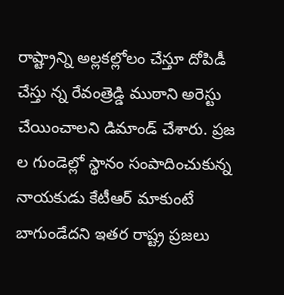రాష్ట్రాన్ని అల్లకల్లోలం చేస్తూ దోపిడీ చేస్తు న్న రేవంత్రెడ్డి ముఠాని అరెస్టు చేయించాలని డిమాండ్ చేశారు. ప్రజ ల గుండెల్లో స్థానం సంపాదించుకున్న నాయకుడు కేటీఆర్ మాకుంటే బాగుండేదని ఇతర రాష్ట్ర ప్రజలు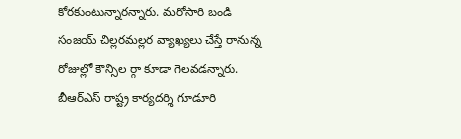కోరకుంటున్నారన్నారు. మరోసారి బండి సంజయ్ చిల్లరమల్లర వ్యాఖ్యలు చేస్తే రానున్న రోజుల్లో కౌన్సిల ర్గా కూడా గెలవడన్నారు. బీఆర్ఎస్ రాష్ట్ర కార్యదర్శి గూడూరి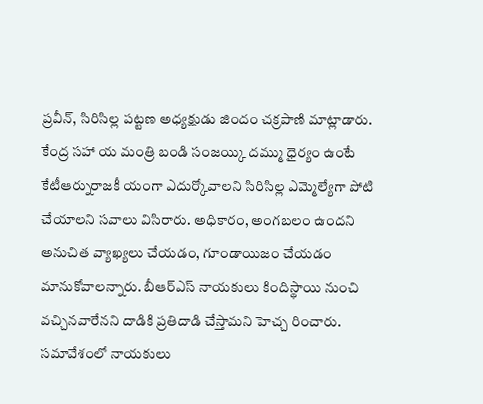ప్రవీన్, సిరిసిల్ల పట్టణ అధ్యక్షుడు జిందం చక్రపాణి మాట్లాడారు. కేంద్ర సహా య మంత్రి బండి సంజయ్కి దమ్ము ధైర్యం ఉంటే కేటీఆర్నురాజకీ యంగా ఎదుర్కోవాలని సిరిసిల్ల ఎమ్మెల్యేగా పోటి చేయాలని సవాలు విసిరారు. అధికారం, అంగబలం ఉందని అనుచిత వ్యాఖ్యలు చేయడం, గూండాయిజం చేయడం మానుకోవాలన్నారు. బీఆర్ఎస్ నాయకులు కిందిస్థాయి నుంచి వచ్చినవారేనని దాడికి ప్రతిదాడి చేస్తామని హెచ్చ రించారు. సమావేశంలో నాయకులు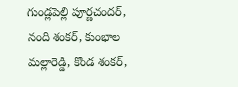గుండ్లపెల్లి పూర్ణచందర్, నంది శంకర్, కుంభాల మల్లారెడ్డి, కొండ శంకర్,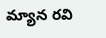మ్యాన రవి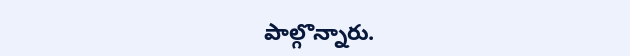పాల్గొన్నారు.